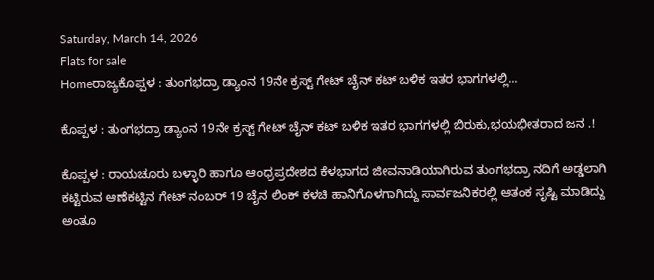Saturday, March 14, 2026
Flats for sale
Homeರಾಜ್ಯಕೊಪ್ಪಳ : ತುಂಗಭದ್ರಾ ಡ್ಯಾಂನ 19ನೇ ಕ್ರಸ್ಟ್ ಗೇಟ್‌ ಚೈನ್‌ ಕಟ್‌ ಬಳಿಕ ಇತರ ಭಾಗಗಳಲ್ಲಿ...

ಕೊಪ್ಪಳ : ತುಂಗಭದ್ರಾ ಡ್ಯಾಂನ 19ನೇ ಕ್ರಸ್ಟ್ ಗೇಟ್‌ ಚೈನ್‌ ಕಟ್‌ ಬಳಿಕ ಇತರ ಭಾಗಗಳಲ್ಲಿ ಬಿರುಕು,ಭಯಭೀತರಾದ ಜನ .!

ಕೊಪ್ಪಳ : ರಾಯಚೂರು ಬಳ್ಳಾರಿ ಹಾಗೂ ಆಂಧ್ರಪ್ರದೇಶದ ಕೆಳಭಾಗದ ಜೀವನಾಡಿಯಾಗಿರುವ ತುಂಗಭದ್ರಾ ನದಿಗೆ ಅಡ್ಡಲಾಗಿ ಕಟ್ಟಿರುವ ಆಣೆಕಟ್ಟಿನ ಗೇಟ್ ನಂಬರ್ 19 ಚೈನ ಲಿಂಕ್ ಕಳಚಿ ಹಾನಿಗೊಳಗಾಗಿದ್ದು ಸಾರ್ವಜನಿಕರಲ್ಲಿ ಆತಂಕ ಸೃಷ್ಟಿ ಮಾಡಿದ್ದು ಅಂತೂ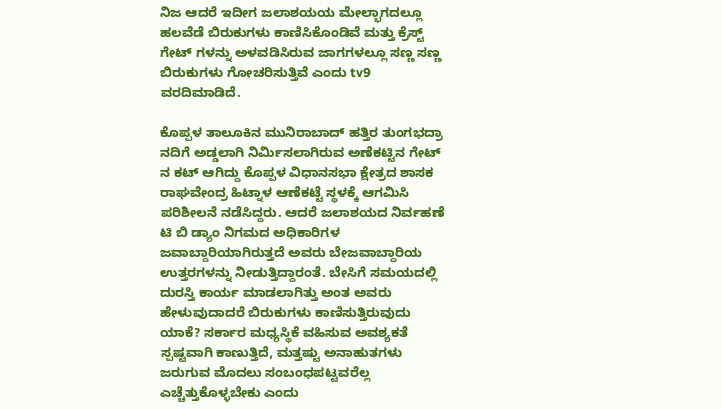ನಿಜ ಆದರೆ ಇದೀಗ ಜಲಾಶಯಯ ಮೇಲ್ಭಾಗದಲ್ಲೂ ಹಲವೆಡೆ ಬಿರುಕುಗಳು ಕಾಣಿಸಿಕೊಂಡಿವೆ ಮತ್ತು ಕ್ರೆಸ್ಟ್ ಗೇಟ್ ಗಳನ್ನು ಅಳವಡಿಸಿರುವ ಜಾಗಗಳಲ್ಲೂ ಸಣ್ಣ ಸಣ್ಣ ಬಿರುಕುಗಳು ಗೋಚರಿಸುತ್ತಿವೆ ಎಂದು tv9 ವರದಿಮಾಡಿದೆ.

ಕೊಪ್ಪಳ ತಾಲೂಕಿನ ಮುನಿರಾಬಾದ್ ಹತ್ತಿರ ತುಂಗಭದ್ರಾ ನದಿಗೆ ಅಡ್ಡಲಾಗಿ ನಿರ್ಮಿಸಲಾಗಿರುವ ಅಣೆಕಟ್ಟಿನ ಗೇಟ್ ನ ಕಟ್ ಆಗಿದ್ದು ಕೊಪ್ಪಳ ವಿಧಾನಸಭಾ ಕ್ಷೇತ್ರದ ಶಾಸಕ ರಾಘವೇಂದ್ರ ಹಿಟ್ನಾಳ ಆಣೆಕಟ್ಟೆ ಸ್ಥಳಕ್ಕೆ ಆಗಮಿಸಿ ಪರಿಶೀಲನೆ ನಡೆಸಿದ್ದರು. ಆದರೆ ಜಲಾಶಯದ ನಿರ್ವಹಣೆ ಟಿ ಬಿ ಡ್ಯಾಂ ನಿಗಮದ ಅಧಿಕಾರಿಗಳ ಜವಾಬ್ದಾರಿಯಾಗಿರುತ್ತದೆ ಅವರು ಬೇಜವಾಬ್ದಾರಿಯ ಉತ್ತರಗಳನ್ನು ನೀಡುತ್ತಿದ್ದಾರಂತೆ. ಬೇಸಿಗೆ ಸಮಯದಲ್ಲಿ ದುರಸ್ತಿ ಕಾರ್ಯ ಮಾಡಲಾಗಿತ್ತು ಅಂತ ಅವರು ಹೇಳುವುದಾದರೆ ಬಿರುಕುಗಳು ಕಾಣಿಸುತ್ತಿರುವುದು ಯಾಕೆ? ಸರ್ಕಾರ ಮಧ್ಯಸ್ಥಿಕೆ ವಹಿಸುವ ಅವಶ್ಯಕತೆ ಸ್ಪಷ್ಟವಾಗಿ ಕಾಣುತ್ತಿದೆ, ಮತ್ತಷ್ಟು ಅನಾಹುತಗಳು ಜರುಗುವ ಮೊದಲು ಸಂಬಂಧಪಟ್ಟವರೆಲ್ಲ ಎಚ್ಚೆತ್ತುಕೊಳ್ಳಬೇಕು ಎಂದು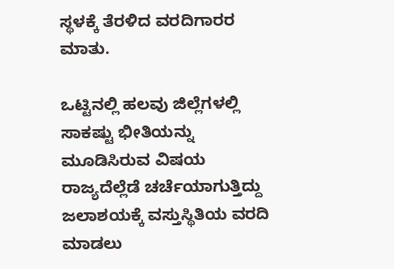ಸ್ಥಳಕ್ಕೆ ತೆರಳಿದ ವರದಿಗಾರರ ಮಾತು.

ಒಟ್ಟಿನಲ್ಲಿ ಹಲವು ಜಿಲ್ಲೆಗಳಲ್ಲಿ ಸಾಕಷ್ಟು ಭೀತಿಯನ್ನು ಮೂಡಿಸಿರುವ ವಿಷಯ ರಾಜ್ಯದೆಲ್ಲೆಡೆ ಚರ್ಚೆಯಾಗುತ್ತಿದ್ದು ಜಲಾಶಯಕ್ಕೆ ವಸ್ತುಸ್ಥಿತಿಯ ವರದಿ ಮಾಡಲು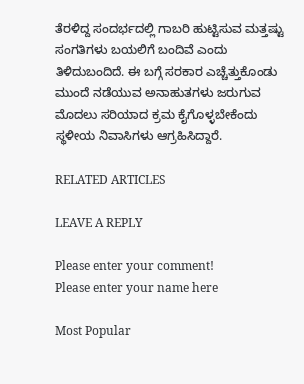ತೆರಳಿದ್ದ ಸಂದರ್ಭದಲ್ಲಿ ಗಾಬರಿ ಹುಟ್ಟಿಸುವ ಮತ್ತಷ್ಟು ಸಂಗತಿಗಳು ಬಯಲಿಗೆ ಬಂದಿವೆ ಎಂದು ತಿಳಿದುಬಂದಿದೆ. ಈ ಬಗ್ಗೆ ಸರಕಾರ ಎಚ್ಚೆತ್ತುಕೊಂಡು ಮುಂದೆ ನಡೆಯುವ ಅನಾಹುತಗಳು ಜರುಗುವ ಮೊದಲು ಸರಿಯಾದ ಕ್ರಮ ಕೈಗೊಳ್ಳಬೇಕೆಂದು ಸ್ಥಳೀಯ ನಿವಾಸಿಗಳು ಆಗ್ರಹಿಸಿದ್ದಾರೆ.

RELATED ARTICLES

LEAVE A REPLY

Please enter your comment!
Please enter your name here

Most Popular